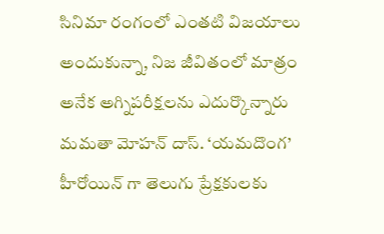సినిమా రంగంలో ఎంతటి విజయాలు అందుకున్నా, నిజ జీవితంలో మాత్రం అనేక అగ్నిపరీక్షలను ఎదుర్కొన్నారు మమతా మోహన్ దాస్. ‘యమదొంగ’ హీరోయిన్ గా తెలుగు ప్రేక్షకులకు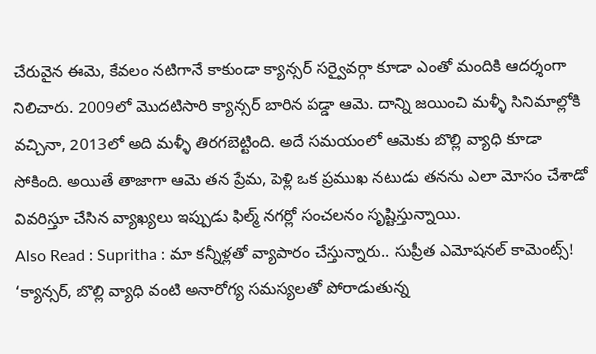చేరువైన ఈమె, కేవలం నటిగానే కాకుండా క్యాన్సర్ సర్వైవర్గా కూడా ఎంతో మందికి ఆదర్శంగా నిలిచారు. 2009లో మొదటిసారి క్యాన్సర్ బారిన పడ్డా ఆమె. దాన్ని జయించి మళ్ళీ సినిమాల్లోకి వచ్చినా, 2013లో అది మళ్ళీ తిరగబెట్టింది. అదే సమయంలో ఆమెకు బొల్లి వ్యాధి కూడా సోకింది. అయితే తాజాగా ఆమె తన ప్రేమ, పెళ్లి ఒక ప్రముఖ నటుడు తనను ఎలా మోసం చేశాడో వివరిస్తూ చేసిన వ్యాఖ్యలు ఇప్పుడు ఫిల్మ్ నగర్లో సంచలనం సృష్టిస్తున్నాయి.
Also Read : Supritha : మా కన్నీళ్లతో వ్యాపారం చేస్తున్నారు.. సుప్రీత ఎమోషనల్ కామెంట్స్!
‘క్యాన్సర్, బొల్లి వ్యాధి వంటి అనారోగ్య సమస్యలతో పోరాడుతున్న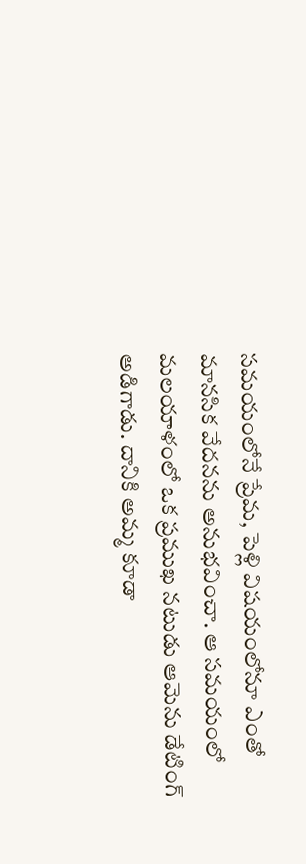సమయంలోనే ప్రేమ, పెళ్లి విషయంలోనూ ఎంతో మానసిక వేదనను అనుభవించా. ఆ సమయంలో మలయాళంలో ఒక ప్రముఖ నటుడు ఆమెను డేటింగ్ అడిగాడు. దానికి అమ్మ కూడా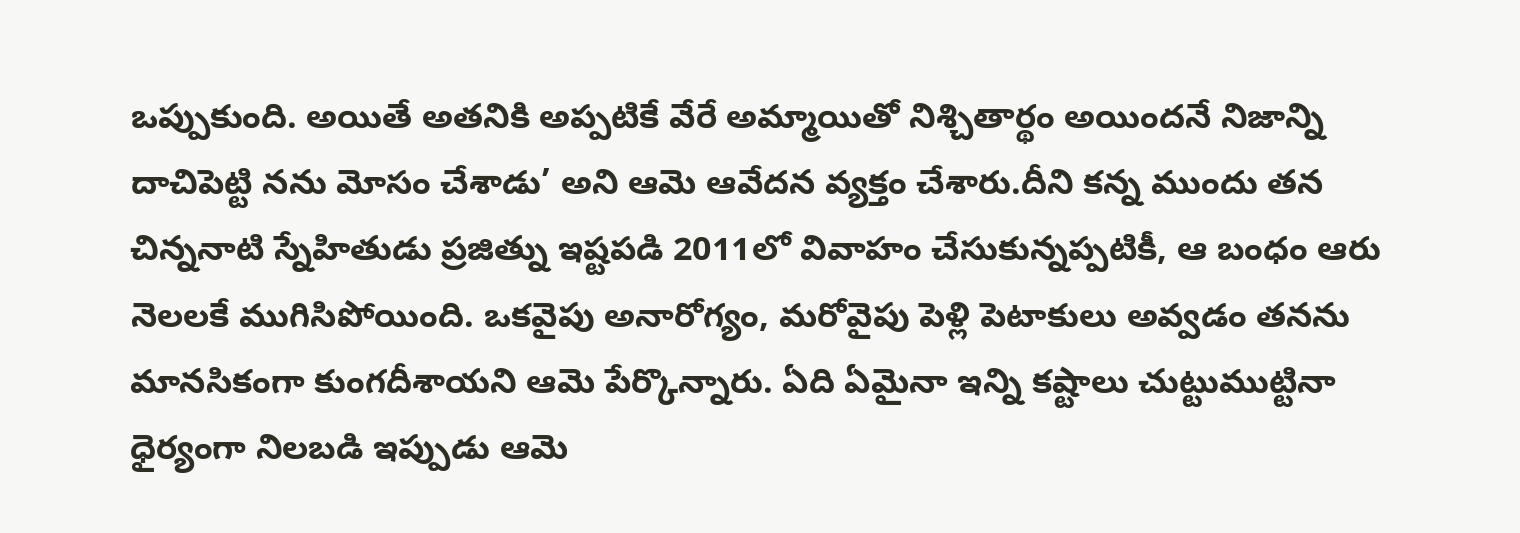ఒప్పుకుంది. అయితే అతనికి అప్పటికే వేరే అమ్మాయితో నిశ్చితార్థం అయిందనే నిజాన్ని దాచిపెట్టి నను మోసం చేశాడు’ అని ఆమె ఆవేదన వ్యక్తం చేశారు.దీని కన్న ముందు తన చిన్ననాటి స్నేహితుడు ప్రజిత్ను ఇష్టపడి 2011లో వివాహం చేసుకున్నప్పటికీ, ఆ బంధం ఆరు నెలలకే ముగిసిపోయింది. ఒకవైపు అనారోగ్యం, మరోవైపు పెళ్లి పెటాకులు అవ్వడం తనను మానసికంగా కుంగదీశాయని ఆమె పేర్కొన్నారు. ఏది ఏమైనా ఇన్ని కష్టాలు చుట్టుముట్టినా ధైర్యంగా నిలబడి ఇప్పుడు ఆమె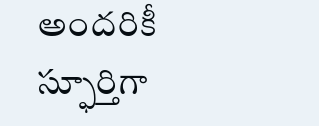అందరికీ స్ఫూర్తిగా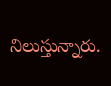నిలుస్తున్నారు.